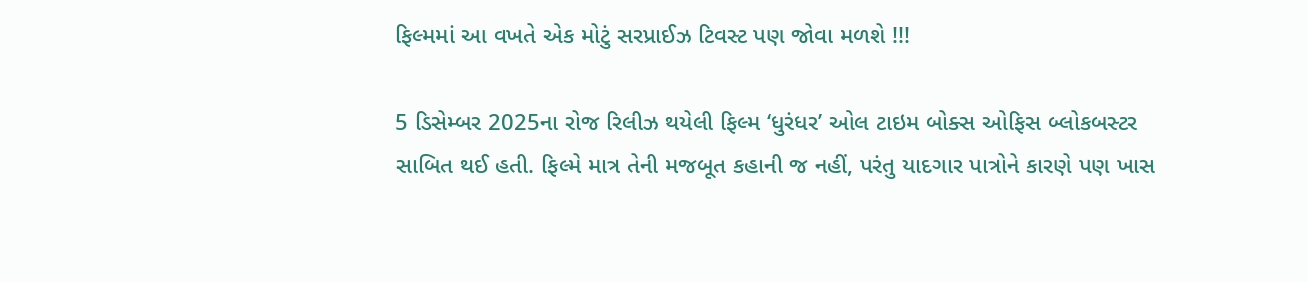ફિલ્મમાં આ વખતે એક મોટું સરપ્રાઈઝ ટિવસ્ટ પણ જોવા મળશે !!!

5 ડિસેમ્બર 2025ના રોજ રિલીઝ થયેલી ફિલ્મ ‘ધુરંધર’ ઓલ ટાઇમ બોક્સ ઓફિસ બ્લોકબસ્ટર સાબિત થઈ હતી. ફિલ્મે માત્ર તેની મજબૂત કહાની જ નહીં, પરંતુ યાદગાર પાત્રોને કારણે પણ ખાસ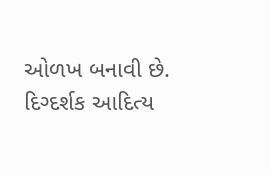ઓળખ બનાવી છે. દિગ્દર્શક આદિત્ય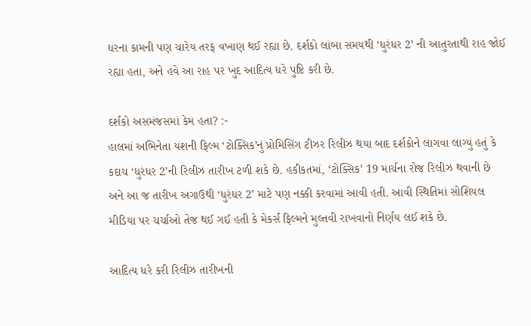ધરના કામની પણ ચારેય તરફ વખાણ થઈ રહ્યા છે. દર્શકો લાંબા સમયથી ‘ધુરંધર 2’ ની આતુરતાથી રાહ જોઈ રહ્યા હતા, અને હવે આ રાહ પર ખુદ આદિત્ય ધરે પુષ્ટિ કરી છે.

દર્શકો અસમંજસમાં કેમ હતા? :-
હાલમાં અભિનેતા યશની ફિલ્મ ‘ટોક્સિક’નું પ્રોમિસિંગ ટીઝર રિલીઝ થયા બાદ દર્શકોને લાગવા લાગ્યું હતું કે કદાચ ‘ધુરંધર 2’ની રિલીઝ તારીખ ટળી શકે છે. હકીકતમાં, ‘ટોક્સિક’ 19 માર્ચના રોજ રિલીઝ થવાની છે અને આ જ તારીખ અગાઉથી ‘ધુરંધર 2’ માટે પણ નક્કી કરવામાં આવી હતી. આવી સ્થિતિમાં સોશિયલ મીડિયા પર ચર્ચાઓ તેજ થઈ ગઈ હતી કે મેકર્સ ફિલ્મને મુલ્તવી રાખવાનો નિર્ણય લઈ શકે છે.

આદિત્ય ધરે કરી રિલીઝ તારીખની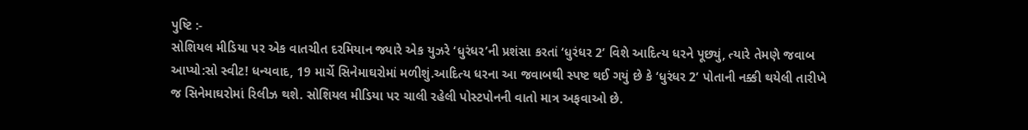પુષ્ટિ :-
સોશિયલ મીડિયા પર એક વાતચીત દરમિયાન જ્યારે એક યુઝરે ‘ધુરંધર’ની પ્રશંસા કરતાં ‘ધુરંધર 2’ વિશે આદિત્ય ધરને પૂછ્યું, ત્યારે તેમણે જવાબ આપ્યો:સો સ્વીટ! ધન્યવાદ, 19 માર્ચે સિનેમાઘરોમાં મળીશું.આદિત્ય ધરના આ જવાબથી સ્પષ્ટ થઈ ગયું છે કે ‘ધુરંધર 2’ પોતાની નક્કી થયેલી તારીખે જ સિનેમાઘરોમાં રિલીઝ થશે. સોશિયલ મીડિયા પર ચાલી રહેલી પોસ્ટપોનની વાતો માત્ર અફવાઓ છે.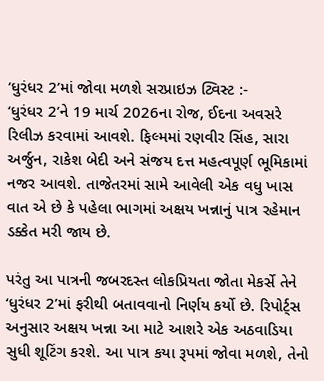‘ધુરંધર 2’માં જોવા મળશે સરપ્રાઇઝ ટ્વિસ્ટ :-
‘ધુરંધર 2’ને 19 માર્ચ 2026ના રોજ, ઈદના અવસરે રિલીઝ કરવામાં આવશે. ફિલ્મમાં રણવીર સિંહ, સારા અર્જુન, રાકેશ બેદી અને સંજય દત્ત મહત્વપૂર્ણ ભૂમિકામાં નજર આવશે. તાજેતરમાં સામે આવેલી એક વધુ ખાસ વાત એ છે કે પહેલા ભાગમાં અક્ષય ખન્નાનું પાત્ર રહેમાન ડક્કેત મરી જાય છે.

પરંતુ આ પાત્રની જબરદસ્ત લોકપ્રિયતા જોતા મેકર્સે તેને ‘ધુરંધર 2’માં ફરીથી બતાવવાનો નિર્ણય કર્યો છે. રિપોર્ટ્સ અનુસાર અક્ષય ખન્ના આ માટે આશરે એક અઠવાડિયા સુધી શૂટિંગ કરશે. આ પાત્ર કયા રૂપમાં જોવા મળશે, તેનો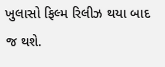ખુલાસો ફિલ્મ રિલીઝ થયા બાદ જ થશે.